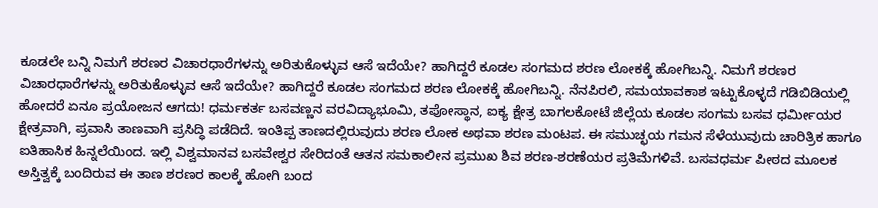ಕೂಡಲೇ ಬನ್ನಿ ನಿಮಗೆ ಶರಣರ ವಿಚಾರಧಾರೆಗಳನ್ನು ಅರಿತುಕೊಳ್ಳುವ ಆಸೆ ಇದೆಯೇ? ಹಾಗಿದ್ದರೆ ಕೂಡಲ ಸಂಗಮದ ಶರಣ ಲೋಕಕ್ಕೆ ಹೋಗಿಬನ್ನಿ. ನಿಮಗೆ ಶರಣರ ವಿಚಾರಧಾರೆಗಳನ್ನು ಅರಿತುಕೊಳ್ಳುವ ಆಸೆ ಇದೆಯೇ? ಹಾಗಿದ್ದರೆ ಕೂಡಲ ಸಂಗಮದ ಶರಣ ಲೋಕಕ್ಕೆ ಹೋಗಿಬನ್ನಿ. ನೆನಪಿರಲಿ, ಸಮಯಾವಕಾಶ ಇಟ್ಟುಕೊಳ್ಳದೆ ಗಡಿಬಿಡಿಯಲ್ಲಿ ಹೋದರೆ ಏನೂ ಪ್ರಯೋಜನ ಆಗದು! ಧರ್ಮಕರ್ತ ಬಸವಣ್ಣನ ವರವಿದ್ಯಾಭೂಮಿ, ತಪೋಸ್ಥಾನ, ಐಕ್ಯ ಕ್ಷೇತ್ರ ಬಾಗಲಕೋಟೆ ಜಿಲ್ಲೆಯ ಕೂಡಲ ಸಂಗಮ ಬಸವ ಧರ್ಮೀಯರ ಕ್ಷೇತ್ರವಾಗಿ, ಪ್ರವಾಸಿ ತಾಣವಾಗಿ ಪ್ರಸಿದ್ಧಿ ಪಡೆದಿದೆ. ಇಂತಿಪ್ಪ ತಾಣದಲ್ಲಿರುವುದು ಶರಣ ಲೋಕ ಅಥವಾ ಶರಣ ಮಂಟಪ. ಈ ಸಮುಚ್ಛಯ ಗಮನ ಸೆಳೆಯುವುದು ಚಾರಿತ್ರಿಕ ಹಾಗೂ ಐತಿಹಾಸಿಕ ಹಿನ್ನಲೆಯಿಂದ. ಇಲ್ಲಿ ವಿಶ್ವಮಾನವ ಬಸವೇಶ್ವರ ಸೇರಿದಂತೆ ಆತನ ಸಮಕಾಲೀನ ಪ್ರಮುಖ ಶಿವ ಶರಣ-ಶರಣೆಯರ ಪ್ರತಿಮೆಗಳಿವೆ. ಬಸವಧರ್ಮ ಪೀಠದ ಮೂಲಕ ಅಸ್ತಿತ್ವಕ್ಕೆ ಬಂದಿರುವ ಈ ತಾಣ ಶರಣರ ಕಾಲಕ್ಕೆ ಹೋಗಿ ಬಂದ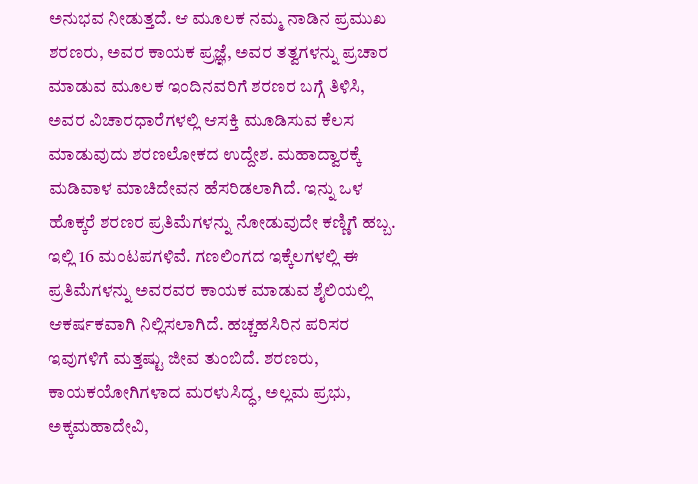ಅನುಭವ ನೀಡುತ್ತದೆ. ಆ ಮೂಲಕ ನಮ್ಮ ನಾಡಿನ ಪ್ರಮುಖ ಶರಣರು, ಅವರ ಕಾಯಕ ಪ್ರಜ್ಞೆ, ಅವರ ತತ್ವಗಳನ್ನು ಪ್ರಚಾರ ಮಾಡುವ ಮೂಲಕ ಇಂದಿನವರಿಗೆ ಶರಣರ ಬಗ್ಗೆ ತಿಳಿಸಿ, ಅವರ ವಿಚಾರಧಾರೆಗಳಲ್ಲಿ ಆಸಕ್ತಿ ಮೂಡಿಸುವ ಕೆಲಸ ಮಾಡುವುದು ಶರಣಲೋಕದ ಉದ್ದೇಶ. ಮಹಾದ್ವಾರಕ್ಕೆ ಮಡಿವಾಳ ಮಾಚಿದೇವನ ಹೆಸರಿಡಲಾಗಿದೆ. ಇನ್ನು ಒಳ ಹೊಕ್ಕರೆ ಶರಣರ ಪ್ರತಿಮೆಗಳನ್ನು ನೋಡುವುದೇ ಕಣ್ಣಿಗೆ ಹಬ್ಬ. ಇಲ್ಲಿ 16 ಮಂಟಪಗಳಿವೆ. ಗಣಲಿಂಗದ ಇಕ್ಕೆಲಗಳಲ್ಲಿ ಈ ಪ್ರತಿಮೆಗಳನ್ನು ಅವರವರ ಕಾಯಕ ಮಾಡುವ ಶೈಲಿಯಲ್ಲಿ ಆಕರ್ಷಕವಾಗಿ ನಿಲ್ಲಿಸಲಾಗಿದೆ. ಹಚ್ಚಹಸಿರಿನ ಪರಿಸರ ಇವುಗಳಿಗೆ ಮತ್ತಷ್ಟು ಜೀವ ತುಂಬಿದೆ. ಶರಣರು, ಕಾಯಕಯೋಗಿಗಳಾದ ಮರಳುಸಿದ್ಧ, ಅಲ್ಲಮ ಪ್ರಭು, ಅಕ್ಕಮಹಾದೇವಿ,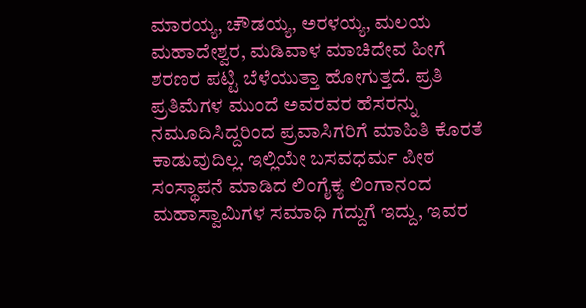ಮಾರಯ್ಯ, ಚೌಡಯ್ಯ, ಅರಳಯ್ಯ, ಮಲಯ ಮಹಾದೇಶ್ವರ, ಮಡಿವಾಳ ಮಾಚಿದೇವ ಹೀಗೆ ಶರಣರ ಪಟ್ಟಿ ಬೆಳೆಯುತ್ತಾ ಹೋಗುತ್ತದೆ. ಪ್ರತಿ ಪ್ರತಿಮೆಗಳ ಮುಂದೆ ಅವರವರ ಹೆಸರನ್ನು ನಮೂದಿಸಿದ್ದರಿಂದ ಪ್ರವಾಸಿಗರಿಗೆ ಮಾಹಿತಿ ಕೊರತೆ ಕಾಡುವುದಿಲ್ಲ. ಇಲ್ಲಿಯೇ ಬಸವಧರ್ಮ ಪೀಠ ಸಂಸ್ಥಾಪನೆ ಮಾಡಿದ ಲಿಂಗೈಕ್ಯ ಲಿಂಗಾನಂದ ಮಹಾಸ್ವಾಮಿಗಳ ಸಮಾಧಿ ಗದ್ದುಗೆ ಇದ್ದು, ಇವರ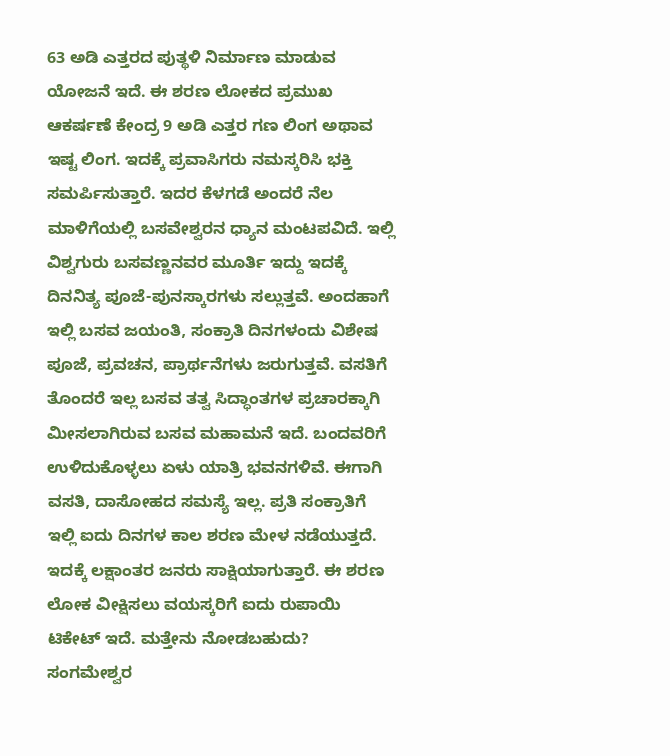63 ಅಡಿ ಎತ್ತರದ ಪುತ್ಥಳಿ ನಿರ್ಮಾಣ ಮಾಡುವ ಯೋಜನೆ ಇದೆ. ಈ ಶರಣ ಲೋಕದ ಪ್ರಮುಖ ಆಕರ್ಷಣೆ ಕೇಂದ್ರ 9 ಅಡಿ ಎತ್ತರ ಗಣ ಲಿಂಗ ಅಥಾವ ಇಷ್ಟ ಲಿಂಗ. ಇದಕ್ಕೆ ಪ್ರವಾಸಿಗರು ನಮಸ್ಕರಿಸಿ ಭಕ್ತಿ ಸಮರ್ಪಿಸುತ್ತಾರೆ. ಇದರ ಕೆಳಗಡೆ ಅಂದರೆ ನೆಲ ಮಾಳಿಗೆಯಲ್ಲಿ ಬಸವೇಶ್ವರನ ಧ್ಯಾನ ಮಂಟಪವಿದೆ. ಇಲ್ಲಿ ವಿಶ್ವಗುರು ಬಸವಣ್ಣನವರ ಮೂರ್ತಿ ಇದ್ದು ಇದಕ್ಕೆ ದಿನನಿತ್ಯ ಪೂಜೆ-ಪುನಸ್ಕಾರಗಳು ಸಲ್ಲುತ್ತವೆ. ಅಂದಹಾಗೆ ಇಲ್ಲಿ ಬಸವ ಜಯಂತಿ, ಸಂಕ್ರಾತಿ ದಿನಗಳಂದು ವಿಶೇಷ ಪೂಜೆ, ಪ್ರವಚನ, ಪ್ರಾರ್ಥನೆಗಳು ಜರುಗುತ್ತವೆ. ವಸತಿಗೆ ತೊಂದರೆ ಇಲ್ಲ ಬಸವ ತತ್ವ ಸಿದ್ಧಾಂತಗಳ ಪ್ರಚಾರಕ್ಕಾಗಿ ಮೀಸಲಾಗಿರುವ ಬಸವ ಮಹಾಮನೆ ಇದೆ. ಬಂದವರಿಗೆ ಉಳಿದುಕೊಳ್ಳಲು ಏಳು ಯಾತ್ರಿ ಭವನಗಳಿವೆ. ಈಗಾಗಿ ವಸತಿ, ದಾಸೋಹದ ಸಮಸ್ಯೆ ಇಲ್ಲ. ಪ್ರತಿ ಸಂಕ್ರಾತಿಗೆ ಇಲ್ಲಿ ಐದು ದಿನಗಳ ಕಾಲ ಶರಣ ಮೇಳ ನಡೆಯುತ್ತದೆ. ಇದಕ್ಕೆ ಲಕ್ಷಾಂತರ ಜನರು ಸಾಕ್ಷಿಯಾಗುತ್ತಾರೆ. ಈ ಶರಣ ಲೋಕ ವೀಕ್ಷಿಸಲು ವಯಸ್ಕರಿಗೆ ಐದು ರುಪಾಯಿ ಟಿಕೇಟ್ ಇದೆ. ಮತ್ತೇನು ನೋಡಬಹುದು? ಸಂಗಮೇಶ್ವರ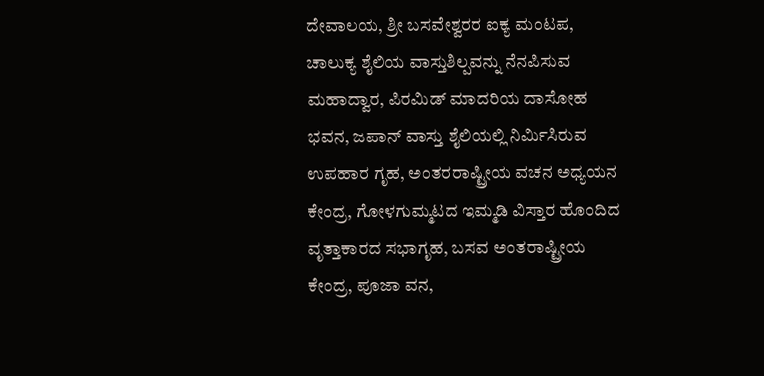ದೇವಾಲಯ, ಶ್ರೀ ಬಸವೇಶ್ವರರ ಐಕ್ಯ ಮಂಟಪ, ಚಾಲುಕ್ಯ ಶೈಲಿಯ ವಾಸ್ತುಶಿಲ್ಪವನ್ನು ನೆನಪಿಸುವ ಮಹಾದ್ವಾರ, ಪಿರಮಿಡ್ ಮಾದರಿಯ ದಾಸೋಹ ಭವನ, ಜಪಾನ್ ವಾಸ್ತು ಶೈಲಿಯಲ್ಲಿ ನಿರ್ಮಿಸಿರುವ ಉಪಹಾರ ಗೃಹ, ಅಂತರರಾಷ್ಟ್ರೀಯ ವಚನ ಅಧ್ಯಯನ ಕೇಂದ್ರ, ಗೋಳಗುಮ್ಮಟದ ಇಮ್ಮಡಿ ವಿಸ್ತಾರ ಹೊಂದಿದ ವೃತ್ತಾಕಾರದ ಸಭಾಗೃಹ, ಬಸವ ಅಂತರಾಷ್ಟ್ರೀಯ ಕೇಂದ್ರ, ಪೂಜಾ ವನ,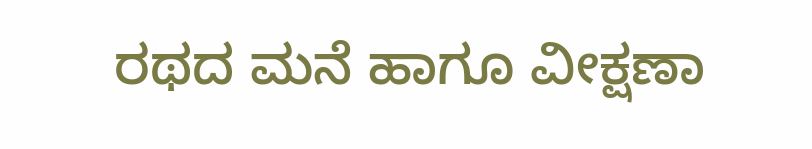ರಥದ ಮನೆ ಹಾಗೂ ವೀಕ್ಷಣಾ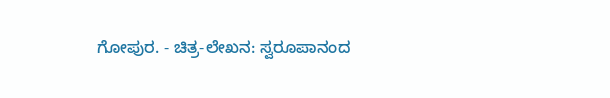ಗೋಪುರ. - ಚಿತ್ರ-ಲೇಖನ: ಸ್ವರೂಪಾನಂದ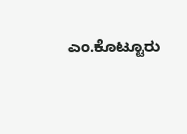ಎಂ.ಕೊಟ್ಟೂರು